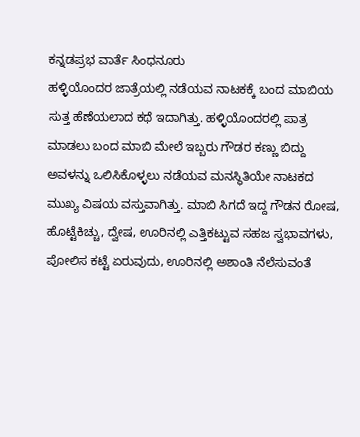ಕನ್ನಡಪ್ರಭ ವಾರ್ತೆ ಸಿಂಧನೂರು
ಹಳ್ಳಿಯೊಂದರ ಜಾತ್ರೆಯಲ್ಲಿ ನಡೆಯವ ನಾಟಕಕ್ಕೆ ಬಂದ ಮಾಬಿಯ ಸುತ್ತ ಹೆಣೆಯಲಾದ ಕಥೆ ಇದಾಗಿತ್ತು. ಹಳ್ಳಿಯೊಂದರಲ್ಲಿ ಪಾತ್ರ ಮಾಡಲು ಬಂದ ಮಾಬಿ ಮೇಲೆ ಇಬ್ಬರು ಗೌಡರ ಕಣ್ಣು ಬಿದ್ದು ಅವಳನ್ನು ಒಲಿಸಿಕೊಳ್ಳಲು ನಡೆಯವ ಮನಸ್ಥಿತಿಯೇ ನಾಟಕದ ಮುಖ್ಯ ವಿಷಯ ವಸ್ತುವಾಗಿತ್ತು. ಮಾಬಿ ಸಿಗದೆ ಇದ್ದ ಗೌಡನ ರೋಷ, ಹೊಟ್ಟೆಕಿಚ್ಚು, ದ್ವೇಷ, ಊರಿನಲ್ಲಿ ಎತ್ತಿಕಟ್ಟುವ ಸಹಜ ಸ್ವಭಾವಗಳು, ಪೋಲಿಸ ಕಟ್ಟೆ ಏರುವುದು, ಊರಿನಲ್ಲಿ ಅಶಾಂತಿ ನೆಲೆಸುವಂತೆ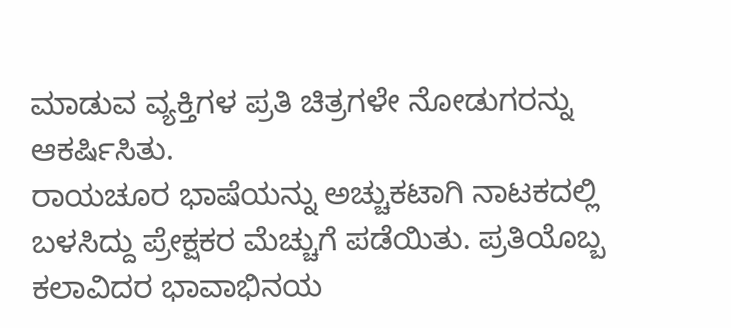ಮಾಡುವ ವ್ಯಕ್ತಿಗಳ ಪ್ರತಿ ಚಿತ್ರಗಳೇ ನೋಡುಗರನ್ನು ಆಕರ್ಷಿಸಿತು.
ರಾಯಚೂರ ಭಾಷೆಯನ್ನು ಅಚ್ಚುಕಟಾಗಿ ನಾಟಕದಲ್ಲಿ ಬಳಸಿದ್ದು ಪ್ರೇಕ್ಷಕರ ಮೆಚ್ಚುಗೆ ಪಡೆಯಿತು. ಪ್ರತಿಯೊಬ್ಬ ಕಲಾವಿದರ ಭಾವಾಭಿನಯ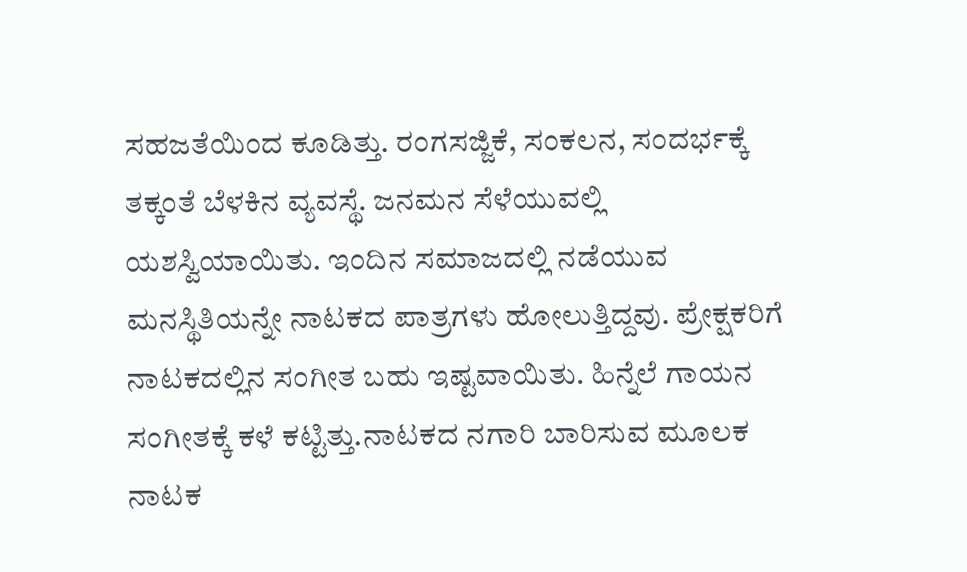ಸಹಜತೆಯಿಂದ ಕೂಡಿತ್ತು. ರಂಗಸಜ್ಜಿಕೆ, ಸಂಕಲನ, ಸಂದರ್ಭಕ್ಕೆ ತಕ್ಕಂತೆ ಬೆಳಕಿನ ವ್ಯವಸ್ಥೆ. ಜನಮನ ಸೆಳೆಯುವಲ್ಲಿ ಯಶಸ್ವಿಯಾಯಿತು. ಇಂದಿನ ಸಮಾಜದಲ್ಲಿ ನಡೆಯುವ ಮನಸ್ಥಿತಿಯನ್ನೇ ನಾಟಕದ ಪಾತ್ರಗಳು ಹೋಲುತ್ತಿದ್ದವು. ಪ್ರೇಕ್ಷಕರಿಗೆ ನಾಟಕದಲ್ಲಿನ ಸಂಗೀತ ಬಹು ಇಷ್ಟವಾಯಿತು. ಹಿನ್ನೆಲೆ ಗಾಯನ ಸಂಗೀತಕ್ಕೆ ಕಳೆ ಕಟ್ಟಿತ್ತು.ನಾಟಕದ ನಗಾರಿ ಬಾರಿಸುವ ಮೂಲಕ ನಾಟಕ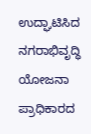ಉದ್ಘಾಟಿಸಿದ ನಗರಾಭಿವೃದ್ಧಿ ಯೋಜನಾ ಪ್ರಾಧಿಕಾರದ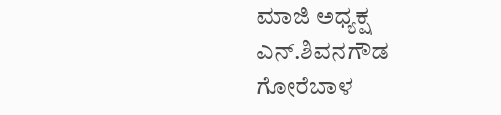ಮಾಜಿ ಅಧ್ಯಕ್ಷ ಎನ್.ಶಿವನಗೌಡ ಗೋರೆಬಾಳ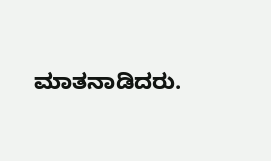ಮಾತನಾಡಿದರು.